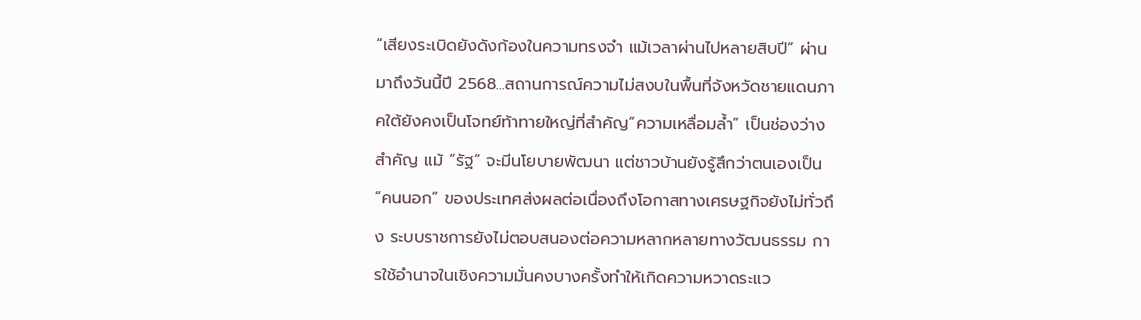“เสียงระเบิดยังดังก้องในความทรงจำ แม้เวลาผ่านไปหลายสิบปี” ผ่านมาถึงวันนี้ปี 2568...สถานการณ์ความไม่สงบในพื้นที่จังหวัดชายแดนภาคใต้ยังคงเป็นโจทย์ท้าทายใหญ่ที่สำคัญ“ความเหลื่อมล้ำ” เป็นช่องว่างสำคัญ แม้ “รัฐ” จะมีนโยบายพัฒนา แต่ชาวบ้านยังรู้สึกว่าตนเองเป็น “คนนอก” ของประเทศส่งผลต่อเนื่องถึงโอกาสทางเศรษฐกิจยังไม่ทั่วถึง ระบบราชการยังไม่ตอบสนองต่อความหลากหลายทางวัฒนธรรม การใช้อำนาจในเชิงความมั่นคงบางครั้งทำให้เกิดความหวาดระแว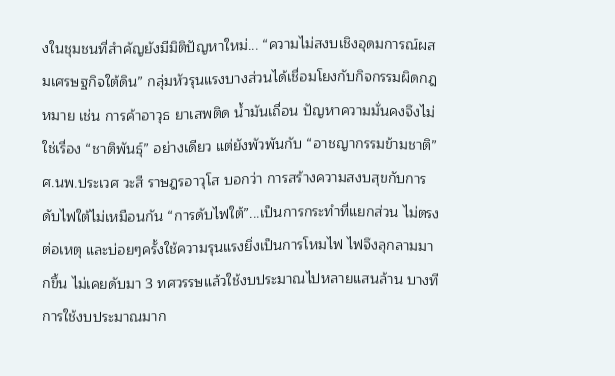งในชุมชนที่สำคัญยังมีมิติปัญหาใหม่... “ความไม่สงบเชิงอุดมการณ์ผสมเศรษฐกิจใต้ดิน” กลุ่มหัวรุนแรงบางส่วนได้เชื่อมโยงกับกิจกรรมผิดกฎหมาย เช่น การค้าอาวุธ ยาเสพติด น้ำมันเถื่อน ปัญหาความมั่นคงจึงไม่ใช่เรื่อง “ชาติพันธุ์” อย่างเดียว แต่ยังพัวพันกับ “อาชญากรรมข้ามชาติ”ศ.นพ.ประเวศ วะสี ราษฎรอาวุโส บอกว่า การสร้างความสงบสุขกับการดับไฟใต้ไม่เหมือนกัน “การดับไฟใต้”...เป็นการกระทำที่แยกส่วน ไม่ตรงต่อเหตุ และบ่อยๆครั้งใช้ความรุนแรงยิ่งเป็นการโหมไฟ ไฟจึงลุกลามมากขึ้น ไม่เคยดับมา 3 ทศวรรษแล้วใช้งบประมาณไปหลายแสนล้าน บางทีการใช้งบประมาณมาก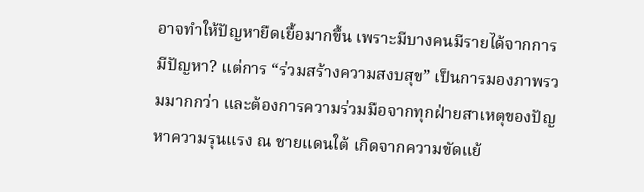อาจทำให้ปัญหายืดเยื้อมากขึ้น เพราะมีบางคนมีรายได้จากการมีปัญหา? แต่การ “ร่วมสร้างความสงบสุข” เป็นการมองภาพรวมมากกว่า และต้องการความร่วมมือจากทุกฝ่ายสาเหตุของปัญหาความรุนแรง ณ ชายแดนใต้ เกิดจากความขัดแย้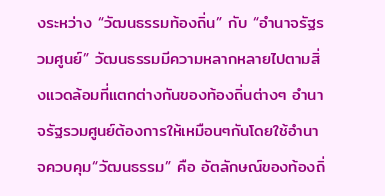งระหว่าง “วัฒนธรรมท้องถิ่น” กับ “อำนาจรัฐรวมศูนย์” วัฒนธรรมมีความหลากหลายไปตามสิ่งแวดล้อมที่แตกต่างกันของท้องถิ่นต่างๆ อำนาจรัฐรวมศูนย์ต้องการให้เหมือนๆกันโดยใช้อำนาจควบคุม“วัฒนธรรม” คือ อัตลักษณ์ของท้องถิ่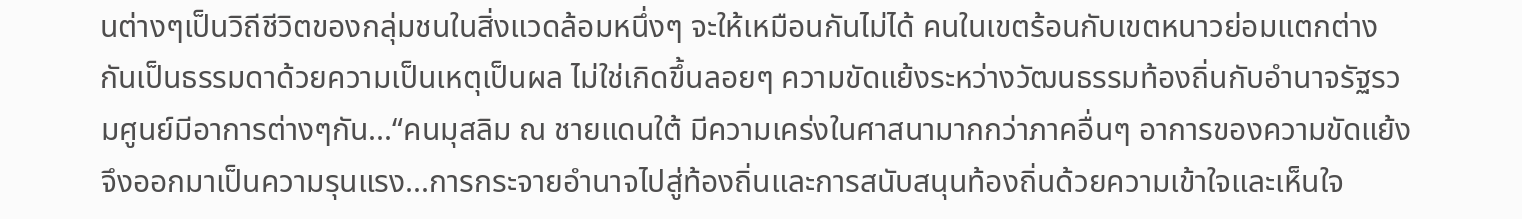นต่างๆเป็นวิถีชีวิตของกลุ่มชนในสิ่งแวดล้อมหนึ่งๆ จะให้เหมือนกันไม่ได้ คนในเขตร้อนกับเขตหนาวย่อมแตกต่างกันเป็นธรรมดาด้วยความเป็นเหตุเป็นผล ไม่ใช่เกิดขึ้นลอยๆ ความขัดแย้งระหว่างวัฒนธรรมท้องถิ่นกับอำนาจรัฐรวมศูนย์มีอาการต่างๆกัน...“คนมุสลิม ณ ชายแดนใต้ มีความเคร่งในศาสนามากกว่าภาคอื่นๆ อาการของความขัดแย้งจึงออกมาเป็นความรุนแรง...การกระจายอำนาจไปสู่ท้องถิ่นและการสนับสนุนท้องถิ่นด้วยความเข้าใจและเห็นใจ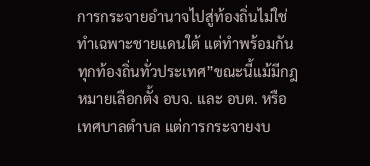การกระจายอำนาจไปสู่ท้องถิ่นไม่ใช่ทำเฉพาะชายแดนใต้ แต่ทำพร้อมกันทุกท้องถิ่นทั่วประเทศ”ขณะนี้แม้มีกฎหมายเลือกตั้ง อบจ. และ อบต. หรือเทศบาลตำบล แต่การกระจายงบ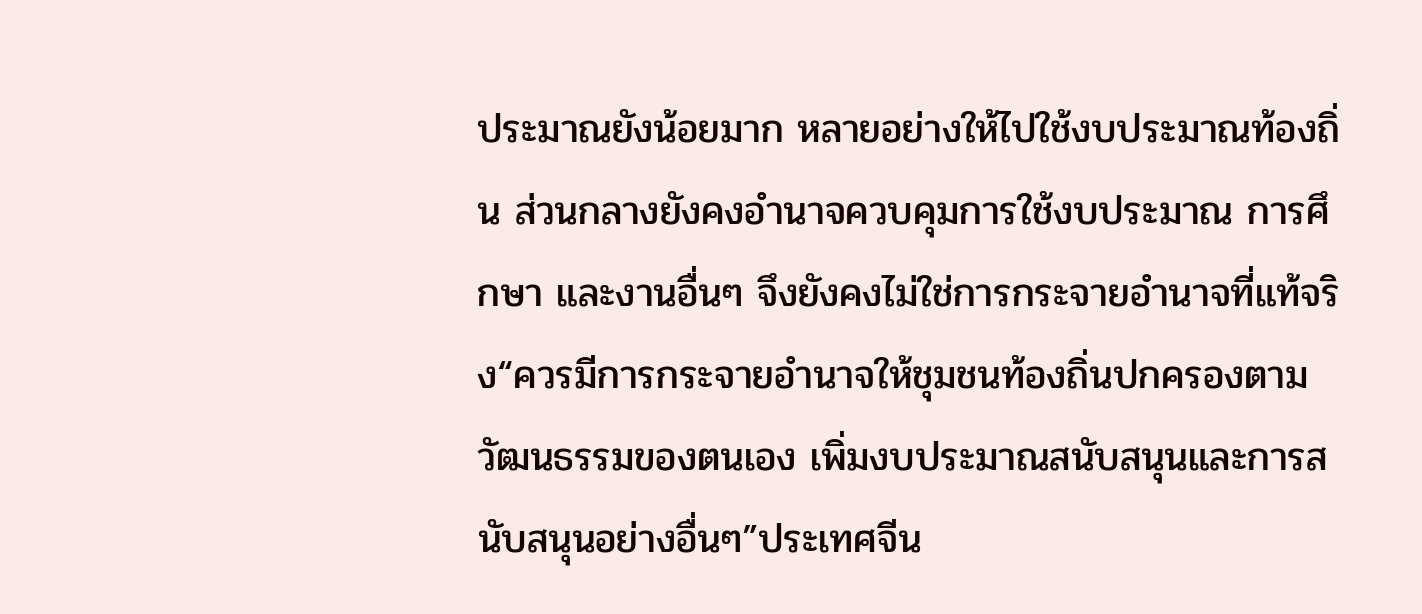ประมาณยังน้อยมาก หลายอย่างให้ไปใช้งบประมาณท้องถิ่น ส่วนกลางยังคงอำนาจควบคุมการใช้งบประมาณ การศึกษา และงานอื่นๆ จึงยังคงไม่ใช่การกระจายอำนาจที่แท้จริง“ควรมีการกระจายอำนาจให้ชุมชนท้องถิ่นปกครองตามวัฒนธรรมของตนเอง เพิ่มงบประมาณสนับสนุนและการสนับสนุนอย่างอื่นๆ”ประเทศจีน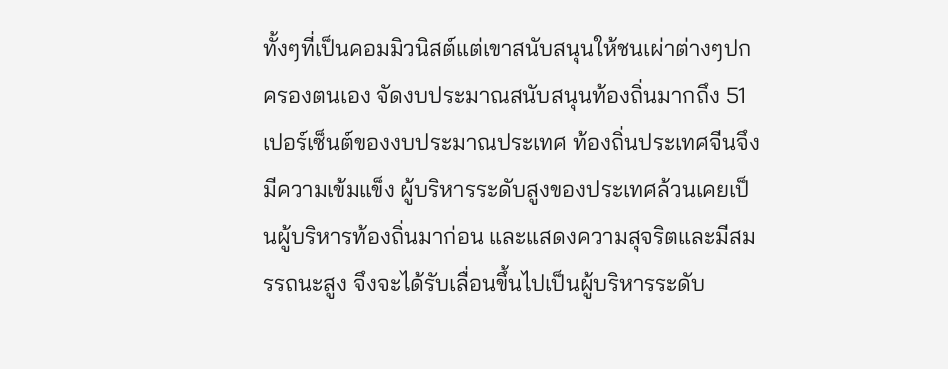ทั้งๆที่เป็นคอมมิวนิสต์แต่เขาสนับสนุนให้ชนเผ่าต่างๆปกครองตนเอง จัดงบประมาณสนับสนุนท้องถิ่นมากถึง 51 เปอร์เซ็นต์ของงบประมาณประเทศ ท้องถิ่นประเทศจีนจึงมีความเข้มแข็ง ผู้บริหารระดับสูงของประเทศล้วนเคยเป็นผู้บริหารท้องถิ่นมาก่อน และแสดงความสุจริตและมีสมรรถนะสูง จึงจะได้รับเลื่อนขึ้นไปเป็นผู้บริหารระดับ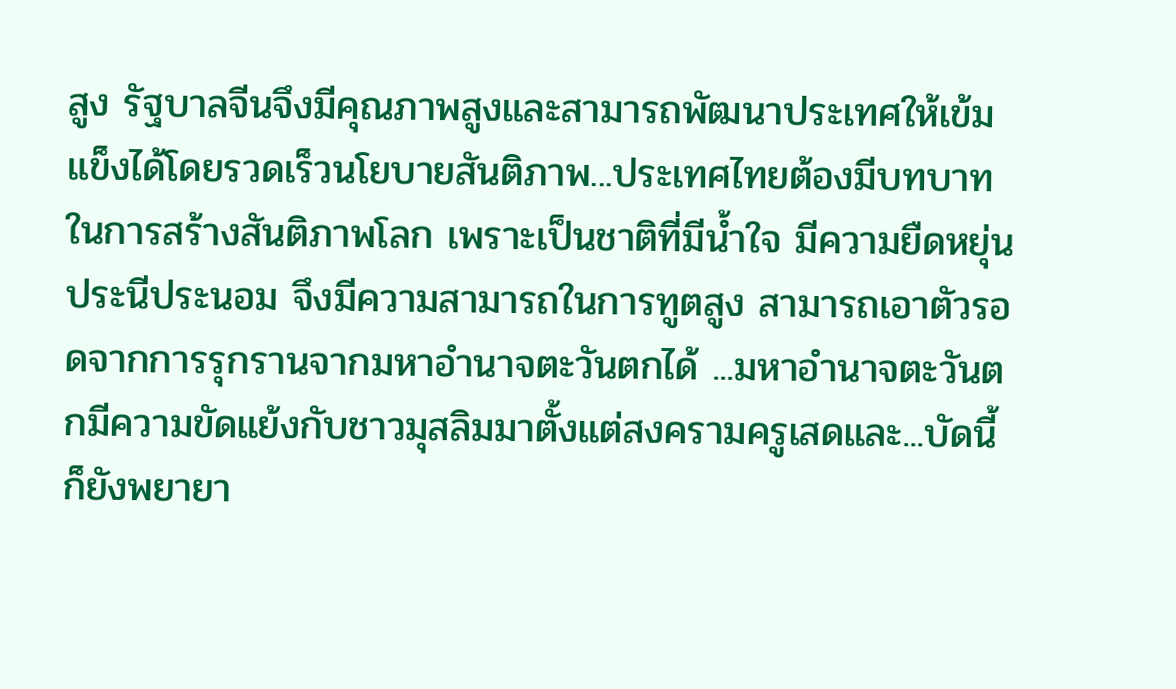สูง รัฐบาลจีนจึงมีคุณภาพสูงและสามารถพัฒนาประเทศให้เข้มแข็งได้โดยรวดเร็วนโยบายสันติภาพ...ประเทศไทยต้องมีบทบาทในการสร้างสันติภาพโลก เพราะเป็นชาติที่มีน้ำใจ มีความยืดหยุ่น ประนีประนอม จึงมีความสามารถในการทูตสูง สามารถเอาตัวรอดจากการรุกรานจากมหาอำนาจตะวันตกได้ ...มหาอำนาจตะวันตกมีความขัดแย้งกับชาวมุสลิมมาตั้งแต่สงครามครูเสดและ...บัดนี้ก็ยังพยายา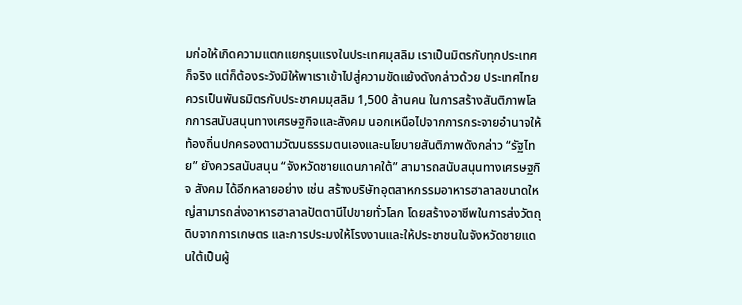มก่อให้เกิดความแตกแยกรุนแรงในประเทศมุสลิม เราเป็นมิตรกับทุกประเทศก็จริง แต่ก็ต้องระวังมิให้พาเราเข้าไปสู่ความขัดแย้งดังกล่าวด้วย ประเทศไทยควรเป็นพันธมิตรกับประชาคมมุสลิม 1,500 ล้านคน ในการสร้างสันติภาพโลกการสนับสนุนทางเศรษฐกิจและสังคม นอกเหนือไปจากการกระจายอำนาจให้ท้องถิ่นปกครองตามวัฒนธรรมตนเองและนโยบายสันติภาพดังกล่าว “รัฐไทย” ยังควรสนับสนุน “จังหวัดชายแดนภาคใต้” สามารถสนับสนุนทางเศรษฐกิจ สังคม ได้อีกหลายอย่าง เช่น สร้างบริษัทอุตสาหกรรมอาหารฮาลาลขนาดใหญ่สามารถส่งอาหารฮาลาลปัตตานีไปขายทั่วโลก โดยสร้างอาชีพในการส่งวัตถุดิบจากการเกษตร และการประมงให้โรงงานและให้ประชาชนในจังหวัดชายแดนใต้เป็นผู้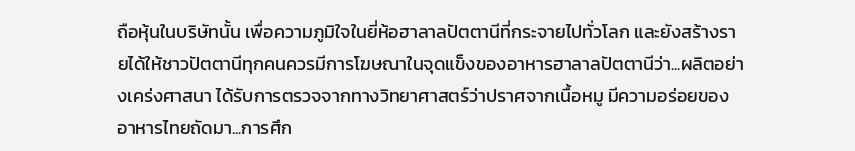ถือหุ้นในบริษัทนั้น เพื่อความภูมิใจในยี่ห้อฮาลาลปัตตานีที่กระจายไปทั่วโลก และยังสร้างรายได้ให้ชาวปัตตานีทุกคนควรมีการโฆษณาในจุดแข็งของอาหารฮาลาลปัตตานีว่า...ผลิตอย่างเคร่งศาสนา ได้รับการตรวจจากทางวิทยาศาสตร์ว่าปราศจากเนื้อหมู มีความอร่อยของอาหารไทยถัดมา...การศึก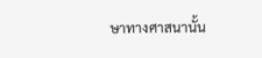ษาทางศาสนานั้น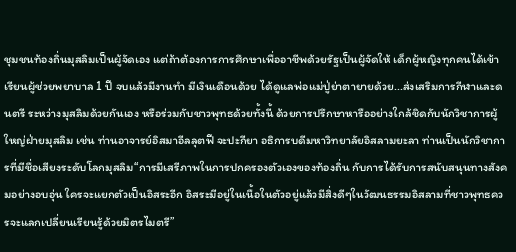ชุมชนท้องถิ่นมุสลิมเป็นผู้จัดเอง แต่ถ้าต้องการการศึกษาเพื่ออาชีพด้วยรัฐเป็นผู้จัดให้ เด็กผู้หญิงทุกคนได้เข้าเรียนผู้ช่วยพยาบาล 1 ปี จบแล้วมีงานทำ มีเงินเดือนด้วย ได้ดูแลพ่อแม่ปู่ย่าตายายด้วย...ส่งเสริมการกีฬาและดนตรี ระหว่างมุสลิมด้วยกันเอง หรือร่วมกับชาวพุทธด้วยทั้งนี้ ด้วยการปรึกษาหารืออย่างใกล้ชิดกับนักวิชาการผู้ใหญ่ฝ่ายมุสลิม เช่น ท่านอาจารย์อิสมาอีลลุตฟี จะปะกียา อธิการบดีมหาวิทยาลัยอิสลามยะลา ท่านเป็นนักวิชาการที่มีชื่อเสียงระดับโลกมุสลิม“การมีเสรีภาพในการปกครองตัวเองของท้องถิ่น กับการได้รับการสนับสนุนทางสังคมอย่างอบอุ่น ใครจะแยกตัวเป็นอิสระอีก อิสระมีอยู่ในเนื้อในตัวอยู่แล้วมีสิ่งดีๆในวัฒนธรรมอิสลามที่ชาวพุทธควรจะแลกเปลี่ยนเรียนรู้ด้วยมิตรไมตรี”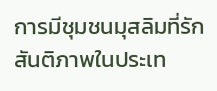การมีชุมชนมุสลิมที่รักสันติภาพในประเท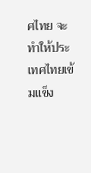ศไทย จะทำให้ประเทศไทยเข้มแข็ง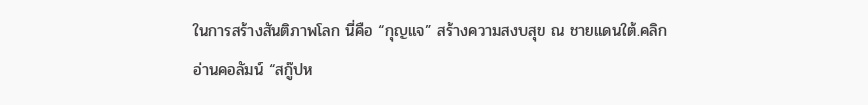ในการสร้างสันติภาพโลก นี่คือ “กุญแจ” สร้างความสงบสุข ณ ชายแดนใต้.คลิกอ่านคอลัมน์ “สกู๊ปห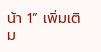น้า 1” เพิ่มเติม